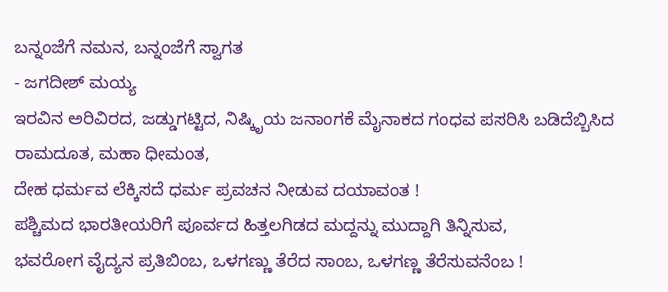ಬನ್ನಂಜೆಗೆ ನಮನ, ಬನ್ನಂಜೆಗೆ ಸ್ವಾಗತ
- ಜಗದೀಶ್ ಮಯ್ಯ
ಇರವಿನ ಅರಿವಿರದ, ಜಡ್ಡುಗಟ್ಟಿದ, ನಿಷ್ಕಿೃಯ ಜನಾಂಗಕೆ ಮೈನಾಕದ ಗಂಧವ ಪಸರಿಸಿ ಬಡಿದೆಬ್ಬಿಸಿದ ರಾಮದೂತ, ಮಹಾ ಧೀಮಂತ,
ದೇಹ ಧರ್ಮವ ಲೆಕ್ಕಿಸದೆ ಧರ್ಮ ಪ್ರವಚನ ನೀಡುವ ದಯಾವಂತ !
ಪಶ್ಚಿಮದ ಭಾರತೀಯರಿಗೆ ಪೂರ್ವದ ಹಿತ್ತಲಗಿಡದ ಮದ್ದನ್ನು ಮುದ್ದಾಗಿ ತಿನ್ನಿಸುವ,
ಭವರೋಗ ವೈದ್ಯನ ಪ್ರತಿಬಿಂಬ, ಒಳಗಣ್ಣು ತೆರೆದ ಸಾಂಬ, ಒಳಗಣ್ಣ ತೆರೆಸುವನೆಂಬ !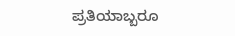ಪ್ರತಿಯಾಬ್ಬರೂ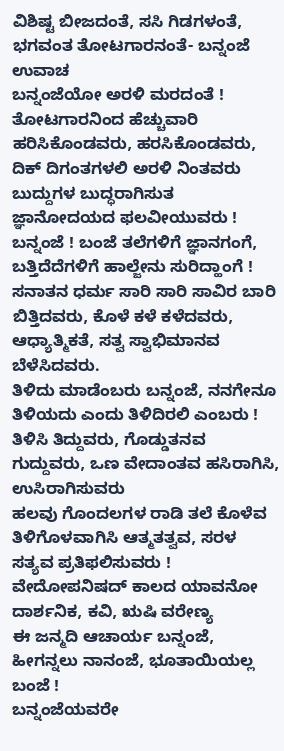ವಿಶಿಷ್ಟ ಬೀಜದಂತೆ, ಸಸಿ ಗಿಡಗಳಂತೆ, ಭಗವಂತ ತೋಟಗಾರನಂತೆ- ಬನ್ನಂಜೆ ಉವಾಚ
ಬನ್ನಂಜೆಯೋ ಅರಳಿ ಮರದಂತೆ ! ತೋಟಗಾರನಿಂದ ಹೆಚ್ಚುವಾರಿ ಹರಿಸಿಕೊಂಡವರು, ಹರಸಿಕೊಂಡವರು, ದಿಕ್ ದಿಗಂತಗಳಲಿ ಅರಳಿ ನಿಂತವರು ಬುದ್ದುಗಳ ಬುದ್ಧರಾಗಿಸುತ ಜ್ಞಾನೋದಯದ ಫಲವೀಯುವರು !
ಬನ್ನಂಜೆ ! ಬಂಜೆ ತಲೆಗಳಿಗೆ ಜ್ಞಾನಗಂಗೆ, ಬತ್ತಿದೆದೆಗಳಿಗೆ ಹಾಲ್ಜೇನು ಸುರಿದ್ಹಾಂಗೆ !
ಸನಾತನ ಧರ್ಮ ಸಾರಿ ಸಾರಿ ಸಾವಿರ ಬಾರಿ ಬಿತ್ತಿದವರು, ಕೊಳೆ ಕಳೆ ಕಳೆದವರು, ಆಧ್ಯಾತ್ಮಿಕತೆ, ಸತ್ವ ಸ್ವಾಭಿಮಾನವ ಬೆಳೆಸಿದವರು.
ತಿಳಿದು ಮಾಡೆಂಬರು ಬನ್ನಂಜೆ, ನನಗೇನೂ ತಿಳಿಯದು ಎಂದು ತಿಳಿದಿರಲಿ ಎಂಬರು !
ತಿಳಿಸಿ ತಿದ್ದುವರು, ಗೊಡ್ಡುತನವ ಗುದ್ದುವರು, ಒಣ ವೇದಾಂತವ ಹಸಿರಾಗಿಸಿ, ಉಸಿರಾಗಿಸುವರು
ಹಲವು ಗೊಂದಲಗಳ ರಾಡಿ ತಲೆ ಕೊಳೆವ ತಿಳಿಗೊಳವಾಗಿಸಿ ಆತ್ಮತತ್ವವ, ಸರಳ ಸತ್ಯವ ಪ್ರತಿಫಲಿಸುವರು !
ವೇದೋಪನಿಷದ್ ಕಾಲದ ಯಾವನೋ ದಾರ್ಶನಿಕ, ಕವಿ, ಋಷಿ ವರೇಣ್ಯ
ಈ ಜನ್ಮದಿ ಆಚಾರ್ಯ ಬನ್ನಂಜೆ, ಹೀಗನ್ನಲು ನಾನಂಜೆ, ಭೂತಾಯಿಯಲ್ಲ ಬಂಜೆ !
ಬನ್ನಂಜೆಯವರೇ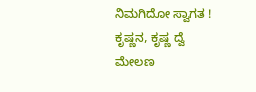ನಿಮಗಿದೋ ಸ್ವಾಗತ ! ಕೃಷ್ಣನ, ಕೃಷ್ಣ ದ್ವೆ ಮೇಲಣ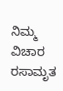ನಿಮ್ಮ ವಿಚಾರ ರಸಾಮೃತ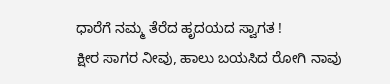ಧಾರೆಗೆ ನಮ್ಮ ತೆರೆದ ಹೃದಯದ ಸ್ವಾಗತ !
ಕ್ಷೀರ ಸಾಗರ ನೀವು, ಹಾಲು ಬಯಸಿದ ರೋಗಿ ನಾವು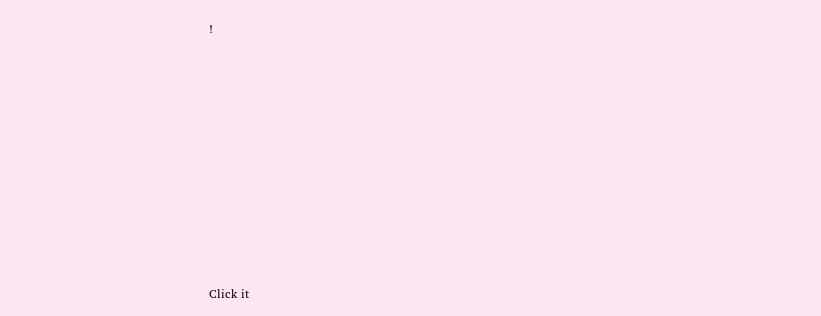!












Click it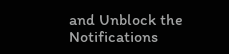and Unblock the Notifications